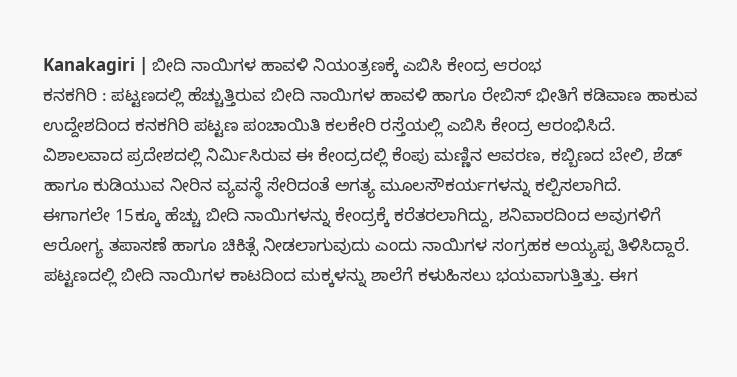Kanakagiri | ಬೀದಿ ನಾಯಿಗಳ ಹಾವಳಿ ನಿಯಂತ್ರಣಕ್ಕೆ ಎಬಿಸಿ ಕೇಂದ್ರ ಆರಂಭ
ಕನಕಗಿರಿ : ಪಟ್ಟಣದಲ್ಲಿ ಹೆಚ್ಚುತ್ತಿರುವ ಬೀದಿ ನಾಯಿಗಳ ಹಾವಳಿ ಹಾಗೂ ರೇಬಿಸ್ ಭೀತಿಗೆ ಕಡಿವಾಣ ಹಾಕುವ ಉದ್ದೇಶದಿಂದ ಕನಕಗಿರಿ ಪಟ್ಟಣ ಪಂಚಾಯಿತಿ ಕಲಕೇರಿ ರಸ್ತೆಯಲ್ಲಿ ಎಬಿಸಿ ಕೇಂದ್ರ ಆರಂಭಿಸಿದೆ.
ವಿಶಾಲವಾದ ಪ್ರದೇಶದಲ್ಲಿ ನಿರ್ಮಿಸಿರುವ ಈ ಕೇಂದ್ರದಲ್ಲಿ ಕೆಂಪು ಮಣ್ಣಿನ ಆವರಣ, ಕಬ್ಬಿಣದ ಬೇಲಿ, ಶೆಡ್ ಹಾಗೂ ಕುಡಿಯುವ ನೀರಿನ ವ್ಯವಸ್ಥೆ ಸೇರಿದಂತೆ ಅಗತ್ಯ ಮೂಲಸೌಕರ್ಯಗಳನ್ನು ಕಲ್ಪಿಸಲಾಗಿದೆ.
ಈಗಾಗಲೇ 15ಕ್ಕೂ ಹೆಚ್ಚು ಬೀದಿ ನಾಯಿಗಳನ್ನು ಕೇಂದ್ರಕ್ಕೆ ಕರೆತರಲಾಗಿದ್ದು, ಶನಿವಾರದಿಂದ ಅವುಗಳಿಗೆ ಆರೋಗ್ಯ ತಪಾಸಣೆ ಹಾಗೂ ಚಿಕಿತ್ಸೆ ನೀಡಲಾಗುವುದು ಎಂದು ನಾಯಿಗಳ ಸಂಗ್ರಹಕ ಅಯ್ಯಪ್ಪ ತಿಳಿಸಿದ್ದಾರೆ.
ಪಟ್ಟಣದಲ್ಲಿ ಬೀದಿ ನಾಯಿಗಳ ಕಾಟದಿಂದ ಮಕ್ಕಳನ್ನು ಶಾಲೆಗೆ ಕಳುಹಿಸಲು ಭಯವಾಗುತ್ತಿತ್ತು. ಈಗ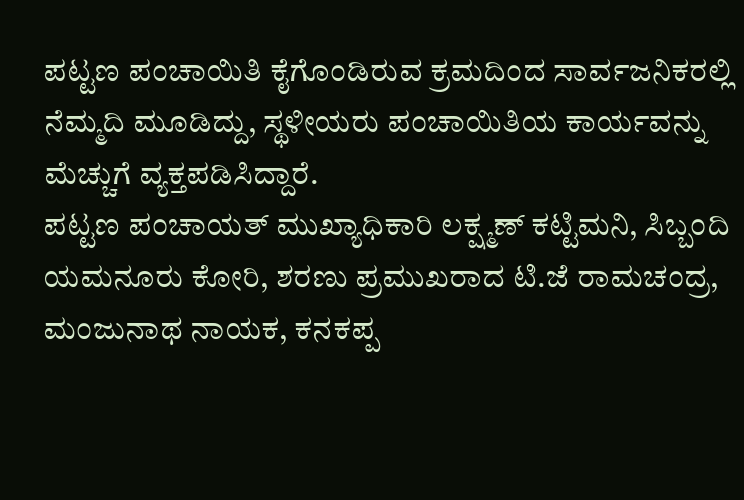ಪಟ್ಟಣ ಪಂಚಾಯಿತಿ ಕೈಗೊಂಡಿರುವ ಕ್ರಮದಿಂದ ಸಾರ್ವಜನಿಕರಲ್ಲಿ ನೆಮ್ಮದಿ ಮೂಡಿದ್ದು, ಸ್ಥಳೀಯರು ಪಂಚಾಯಿತಿಯ ಕಾರ್ಯವನ್ನು ಮೆಚ್ಚುಗೆ ವ್ಯಕ್ತಪಡಿಸಿದ್ದಾರೆ.
ಪಟ್ಟಣ ಪಂಚಾಯತ್ ಮುಖ್ಯಾಧಿಕಾರಿ ಲಕ್ಷ್ಮಣ್ ಕಟ್ಟಿಮನಿ, ಸಿಬ್ಬಂದಿ ಯಮನೂರು ಕೋರಿ, ಶರಣು ಪ್ರಮುಖರಾದ ಟಿ.ಜೆ ರಾಮಚಂದ್ರ, ಮಂಜುನಾಥ ನಾಯಕ, ಕನಕಪ್ಪ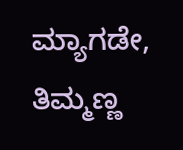ಮ್ಯಾಗಡೇ, ತಿಮ್ಮಣ್ಣ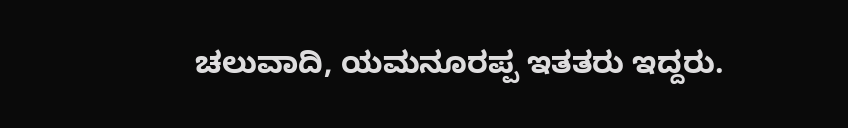ಚಲುವಾದಿ, ಯಮನೂರಪ್ಪ ಇತತರು ಇದ್ದರು.